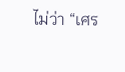ไม่ว่า “เศร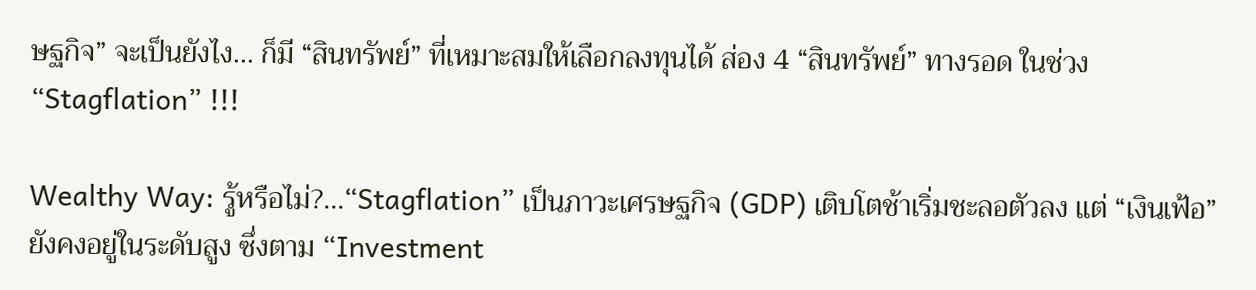ษฐกิจ” จะเป็นยังไง... ก็มี “สินทรัพย์” ที่เหมาะสมให้เลือกลงทุนได้ ส่อง 4 “สินทรัพย์” ทางรอด ในช่วง “Stagflation” !!!

Wealthy Way: รู้หรือไม่?...“Stagflation” เป็นภาวะเศรษฐกิจ (GDP) เติบโตช้าเริ่มชะลอตัวลง แต่ “เงินเฟ้อ” ยังคงอยู่ในระดับสูง ซึ่งตาม “Investment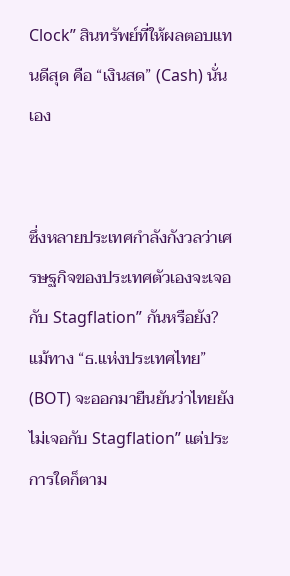Clock” สินทรัพย์ที่ให้ผลตอบแทนดีสุด คือ “เงินสด” (Cash) นั่นเอง


ซึ่งหลายประเทศกำลังกังวลว่าเศรษฐกิจของประเทศตัวเองจะเจอกับ Stagflation” กันหรือยัง? แม้ทาง “ธ.แห่งประเทศไทย” (BOT) จะออกมายืนยันว่าไทยยังไม่เจอกับ Stagflation” แต่ประการใดก็ตาม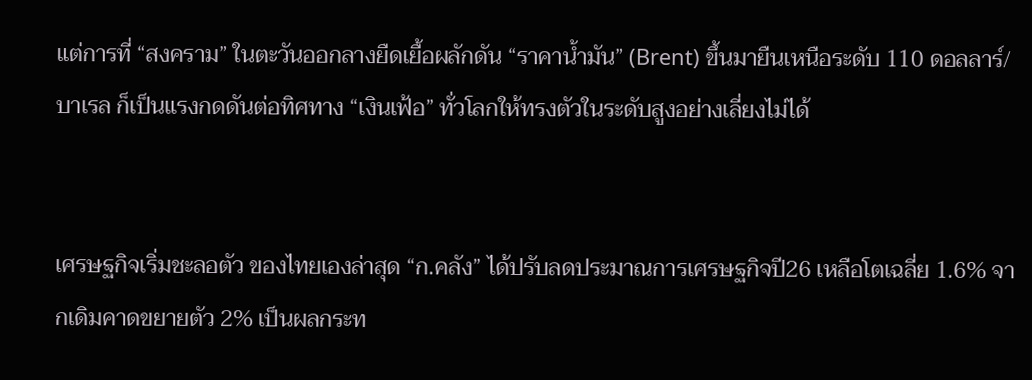แต่การที่ “สงคราม” ในตะวันออกลางยืดเยื้อผลักดัน “ราคาน้ำมัน” (Brent) ขึ้นมายืนเหนือระดับ 110 ดอลลาร์/บาเรล ก็เป็นแรงกดดันต่อทิศทาง “เงินเฟ้อ” ทั่วโลกให้ทรงตัวในระดับสูงอย่างเลี่ยงไม่ได้


เศรษฐกิจเริ่มชะลอตัว ของไทยเองล่าสุด “ก.คลัง” ได้ปรับลดประมาณการเศรษฐกิจปี26 เหลือโตเฉลี่ย 1.6% จากเดิมคาดขยายตัว 2% เป็นผลกระท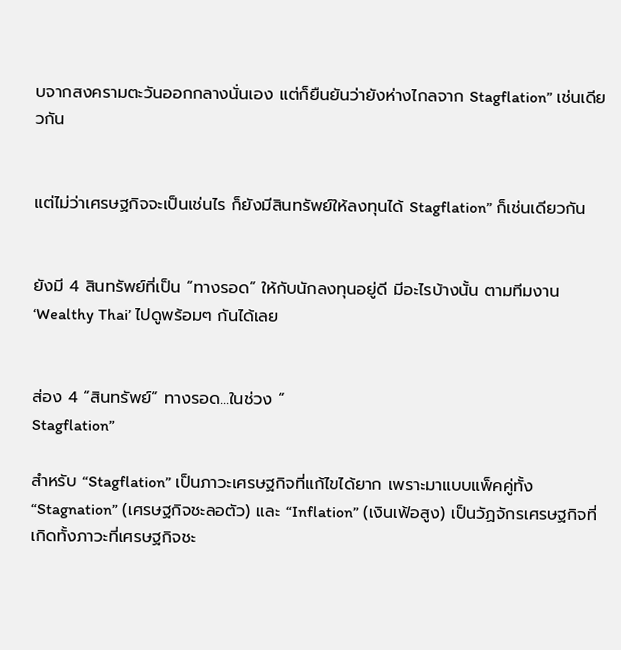บจากสงครามตะวันออกกลางนั่นเอง แต่ก็ยืนยันว่ายังห่างไกลจาก Stagflation” เช่นเดียวกัน


แต่ไม่ว่าเศรษฐกิจจะเป็นเช่นไร ก็ยังมีสินทรัพย์ให้ลงทุนได้ Stagflation” ก็เช่นเดียวกัน


ยังมี 4 สินทรัพย์ที่เป็น “ทางรอด” ให้กับนักลงทุนอยู่ดี มีอะไรบ้างนั้น ตามทีมงาน ‘Wealthy Thai’ ไปดูพร้อมๆ กันได้เลย


ส่อง 4 “สินทรัพย์” ทางรอด...ในช่วง “
Stagflation”

สำหรับ “Stagflation” เป็นภาวะเศรษฐกิจที่แก้ไขได้ยาก เพราะมาแบบแพ็คคู่ทั้ง “Stagnation” (เศรษฐกิจชะลอตัว) และ “Inflation” (เงินเฟ้อสูง) เป็นวัฏจักรเศรษฐกิจที่เกิดทั้งภาวะที่เศรษฐกิจชะ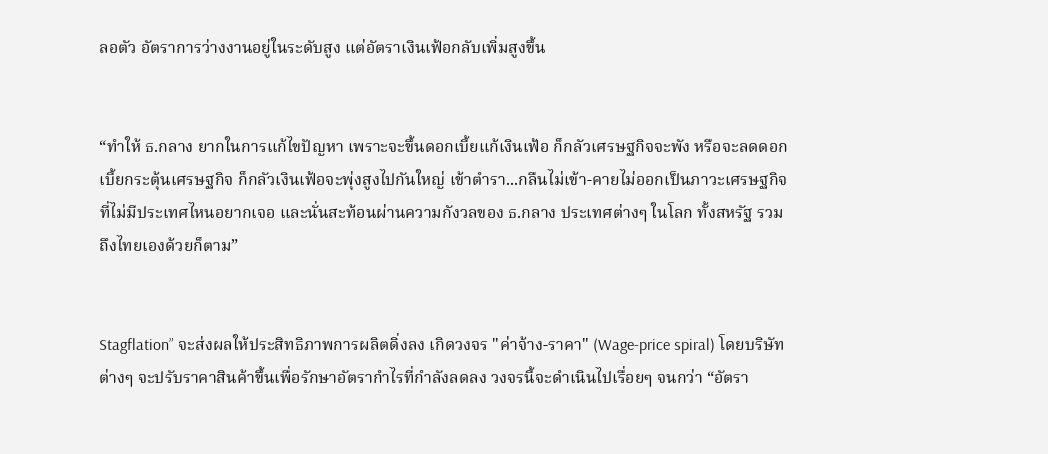ลอตัว อัตราการว่างงานอยู่ในระดับสูง แต่อัตราเงินเฟ้อกลับเพิ่มสูงขึ้น


“ทำให้ ธ.กลาง ยากในการแก้ไขปัญหา เพราะจะขึ้นดอกเบี้ยแก้เงินเฟ้อ ก็กลัวเศรษฐกิจจะพัง หรือจะลดดอกเบี้ยกระตุ้นเศรษฐกิจ ก็กลัวเงินเฟ้อจะพุ่งสูงไปกันใหญ่ เข้าตำรา...กลืนไม่เข้า-คายไม่ออกเป็นภาวะเศรษฐกิจที่ไม่มีประเทศไหนอยากเจอ และนั่นสะท้อนผ่านความกังวลของ ธ.กลาง ประเทศต่างๆ ในโลก ทั้งสหรัฐ รวมถึงไทยเองด้วยก็ตาม”


Stagflation” จะส่งผลให้ประสิทธิภาพการผลิตดิ่งลง เกิดวงจร "ค่าจ้าง-ราคา" (Wage-price spiral) โดยบริษัทต่างๆ จะปรับราคาสินค้าขึ้นเพื่อรักษาอัตรากำไรที่กำลังลดลง วงจรนี้จะดำเนินไปเรื่อยๆ จนกว่า “อัตรา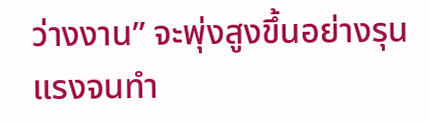ว่างงาน” จะพุ่งสูงขึ้นอย่างรุนแรงจนทำ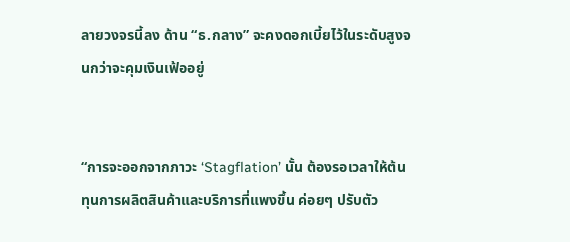ลายวงจรนี้ลง ด้าน “ธ.กลาง” จะคงดอกเบี้ยไว้ในระดับสูงจนกว่าจะคุมเงินเฟ้ออยู่


“การจะออกจากภาวะ ‘Stagflation’ นั้น ต้องรอเวลาให้ต้นทุนการผลิตสินค้าและบริการที่แพงขึ้น ค่อยๆ ปรับตัว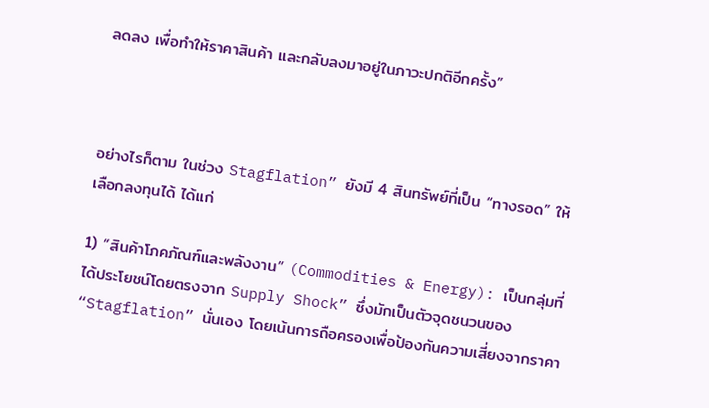ลดลง เพื่อทำให้ราคาสินค้า และกลับลงมาอยู่ในภาวะปกติอีกครั้ง”



อย่างไรก็ตาม ในช่วง Stagflation” ยังมี 4 สินทรัพย์ที่เป็น “ทางรอด” ให้เลือกลงทุนได้ ได้แก่

1) “สินค้าโภคภัณฑ์และพลังงาน” (Commodities & Energy): เป็นกลุ่มที่ได้ประโยชน์โดยตรงจาก Supply Shock” ซึ่งมักเป็นตัวจุดชนวนของ “Stagflation” นั่นเอง โดยเน้นการถือครองเพื่อป้องกันความเสี่ยงจากราคา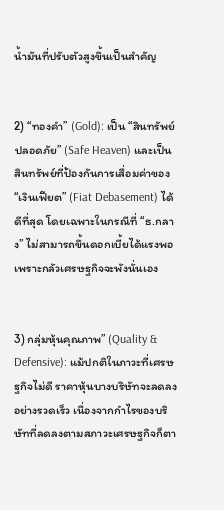น้ำมันที่ปรับตัวสูงขึ้นเป็นสำคัญ


2) “ทองคำ” (Gold): เป็น “สินทรัพย์ปลอดภัย” (Safe Heaven) และเป็นสินทรัพย์ที่ป้องกันการเสื่อมค่าของ “เงินเฟียต” (Fiat Debasement) ได้ดีที่สุด โดยเฉพาะในกรณีที่ “ธ.กลาง” ไม่สามารถขึ้นดอกเบี้ยได้แรงพอเพราะกลัวเศรษฐกิจจะพังนั่นเอง


3) กลุ่มหุ้นคุณภาพ” (Quality & Defensive): แม้ปกติในภาวะที่เศรษฐกิจไม่ดี ราคาหุ้นบางบริษัทจะลดลงอย่างรวดเร็ว เนื่องจากกำไรของบริษัทที่ลดลงตามสภาวะเศรษฐกิจก็ตา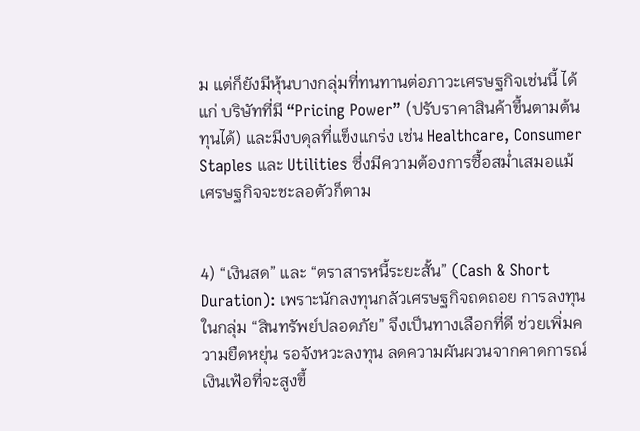ม แต่ก็ยังมีหุ้นบางกลุ่มที่ทนทานต่อภาวะเศรษฐกิจเช่นนี้ ได้แก่ บริษัทที่มี “Pricing Power” (ปรับราคาสินค้าขึ้นตามต้นทุนได้) และมีงบดุลที่แข็งแกร่ง เช่น Healthcare, Consumer Staples และ Utilities ซึ่งมีความต้องการซื้อสม่ำเสมอแม้เศรษฐกิจจะชะลอตัวก็ตาม


4) “เงินสด” และ “ตราสารหนี้ระยะสั้น” (Cash & Short Duration): เพราะนักลงทุนกลัวเศรษฐกิจถดถอย การลงทุนในกลุ่ม “สินทรัพย์ปลอดภัย” จึงเป็นทางเลือกที่ดี ช่วยเพิ่มความยืดหยุ่น รอจังหวะลงทุน ลดความผันผวนจากคาดการณ์เงินเฟ้อที่จะสูงขึ้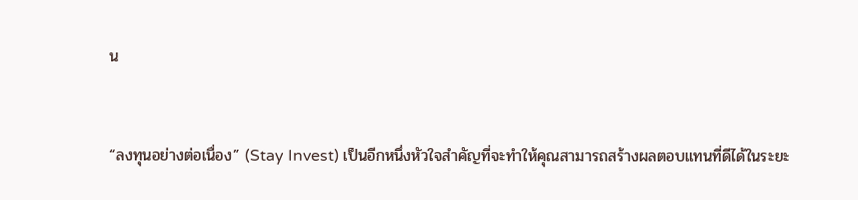น


“ลงทุนอย่างต่อเนื่อง” (Stay Invest) เป็นอีกหนึ่งหัวใจสำคัญที่จะทำให้คุณสามารถสร้างผลตอบแทนที่ดีได้ในระยะ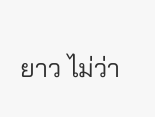ยาว ไม่ว่า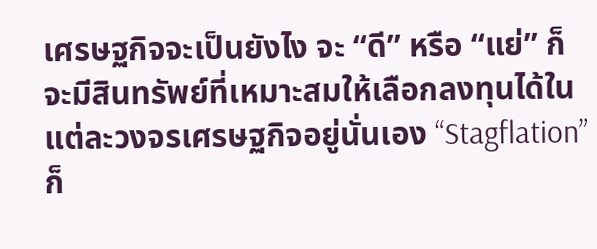เศรษฐกิจจะเป็นยังไง จะ “ดี” หรือ “แย่” ก็จะมีสินทรัพย์ที่เหมาะสมให้เลือกลงทุนได้ในแต่ละวงจรเศรษฐกิจอยู่นั่นเอง “Stagflation” ก็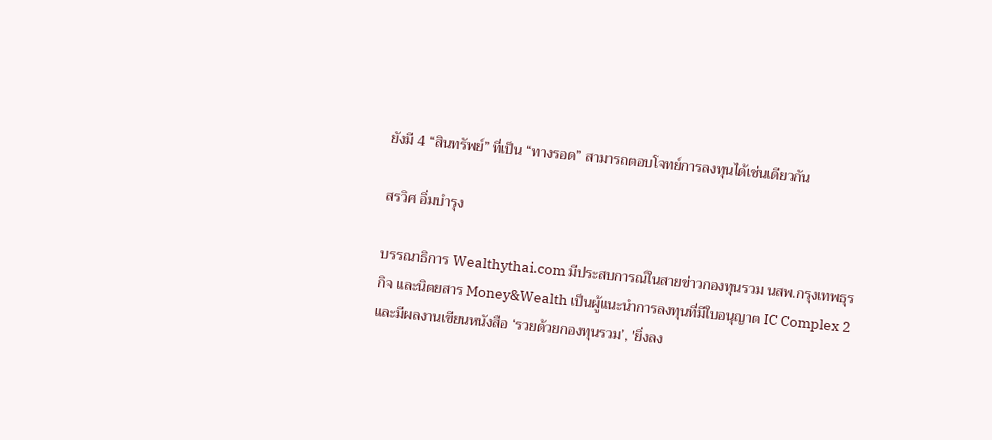ยังมี 4 “สินทรัพย์” ที่เป็น “ทางรอด” สามารถตอบโจทย์การลงทุนได้เช่นเดียวกัน

สรวิศ อิ่มบำรุง

บรรณาธิการ Wealthythai.com มีประสบการณ์ในสายข่าวกองทุนรวม นสพ.กรุงเทพธุรกิจ และนิตยสาร Money&Wealth เป็นผู้แนะนำการลงทุนที่มีใบอนุญาต IC Complex 2 และมีผลงานเขียนหนังสือ ‘รวยด้วยกองทุนรวม’, 'ยิ่งลง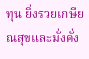ทุน ยิ่งรวยเกษียณสุขและมั่งคั่ง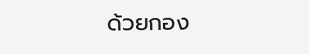ด้วยกอง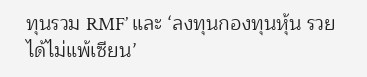ทุนรวม RMF’ และ ‘ลงทุนกองทุนหุ้น รวยได้ไม่แพ้เซียน’